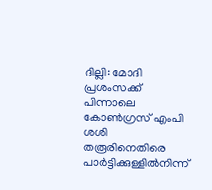ദില്ലി: മോദി പ്രശംസക്ക് പിന്നാലെ കോൺഗ്രസ് എംപി ശശി തരൂരിനെതിരെ പാർട്ടിക്കുള്ളിൽനിന്ന്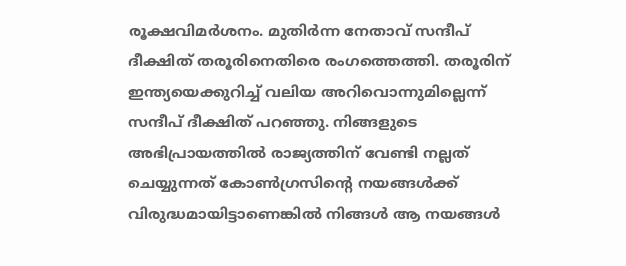രൂക്ഷവിമർശനം. മുതിർന്ന നേതാവ് സന്ദീപ് ദീക്ഷിത് തരൂരിനെതിരെ രംഗത്തെത്തി. തരൂരിന് ഇന്ത്യയെക്കുറിച്ച് വലിയ അറിവൊന്നുമില്ലെന്ന് സന്ദീപ് ദീക്ഷിത് പറഞ്ഞു. നിങ്ങളുടെ അഭിപ്രായത്തിൽ രാജ്യത്തിന് വേണ്ടി നല്ലത് ചെയ്യുന്നത് കോൺഗ്രസിന്റെ നയങ്ങൾക്ക് വിരുദ്ധമായിട്ടാണെങ്കിൽ നിങ്ങൾ ആ നയങ്ങൾ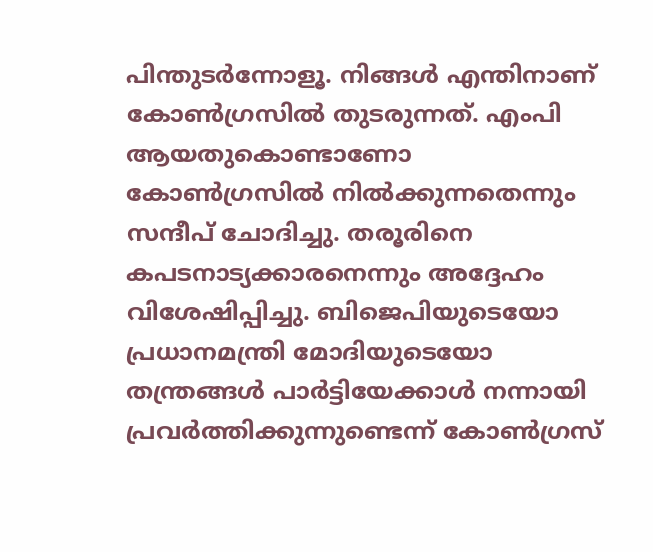പിന്തുടർന്നോളൂ. നിങ്ങൾ എന്തിനാണ് കോൺഗ്രസിൽ തുടരുന്നത്. എംപി ആയതുകൊണ്ടാണോ കോൺഗ്രസിൽ നിൽക്കുന്നതെന്നും സന്ദീപ് ചോദിച്ചു. തരൂരിനെ കപടനാട്യക്കാരനെന്നും അദ്ദേഹം വിശേഷിപ്പിച്ചു. ബിജെപിയുടെയോ പ്രധാനമന്ത്രി മോദിയുടെയോ തന്ത്രങ്ങൾ പാർട്ടിയേക്കാൾ നന്നായി പ്രവർത്തിക്കുന്നുണ്ടെന്ന് കോൺഗ്രസ്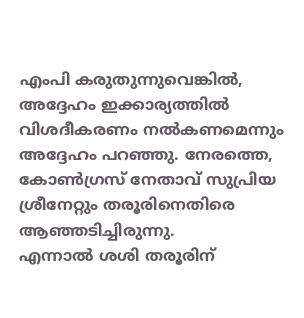എംപി കരുതുന്നുവെങ്കിൽ, അദ്ദേഹം ഇക്കാര്യത്തിൽ വിശദീകരണം നൽകണമെന്നും അദ്ദേഹം പറഞ്ഞു. നേരത്തെ, കോൺഗ്രസ് നേതാവ് സുപ്രിയ ശ്രീനേറ്റും തരൂരിനെതിരെ ആഞ്ഞടിച്ചിരുന്നു.
എന്നാൽ ശശി തരൂരിന്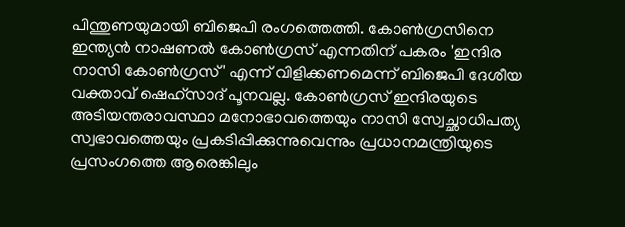പിന്തുണയുമായി ബിജെപി രംഗത്തെത്തി. കോൺഗ്രസിനെ ഇന്ത്യൻ നാഷണൽ കോൺഗ്രസ് എന്നതിന് പകരം 'ഇന്ദിര നാസി കോൺഗ്രസ്' എന്ന് വിളിക്കണമെന്ന് ബിജെപി ദേശീയ വക്താവ് ഷെഹ്സാദ് പൂനവല്ല. കോൺഗ്രസ് ഇന്ദിരയുടെ അടിയന്തരാവസ്ഥാ മനോഭാവത്തെയും നാസി സ്വേച്ഛാധിപത്യ സ്വഭാവത്തെയും പ്രകടിപ്പിക്കുന്നുവെന്നും പ്രധാനമന്ത്രിയുടെ പ്രസംഗത്തെ ആരെങ്കിലും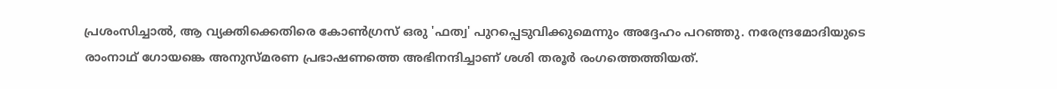പ്രശംസിച്ചാൽ, ആ വ്യക്തിക്കെതിരെ കോൺഗ്രസ് ഒരു 'ഫത്വ' പുറപ്പെടുവിക്കുമെന്നും അദ്ദേഹം പറഞ്ഞു. നരേന്ദ്രമോദിയുടെ രാംനാഥ് ഗോയങ്കെ അനുസ്മരണ പ്രഭാഷണത്തെ അഭിനന്ദിച്ചാണ് ശശി തരൂർ രംഗത്തെത്തിയത്.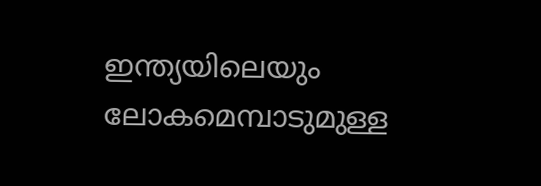ഇന്ത്യയിലെയും ലോകമെമ്പാടുമുള്ള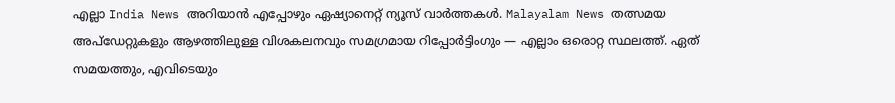എല്ലാ India News അറിയാൻ എപ്പോഴും ഏഷ്യാനെറ്റ് ന്യൂസ് വാർത്തകൾ. Malayalam News തത്സമയ അപ്ഡേറ്റുകളും ആഴത്തിലുള്ള വിശകലനവും സമഗ്രമായ റിപ്പോർട്ടിംഗും — എല്ലാം ഒരൊറ്റ സ്ഥലത്ത്. ഏത് സമയത്തും, എവിടെയും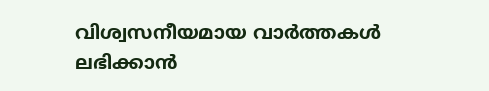വിശ്വസനീയമായ വാർത്തകൾ ലഭിക്കാൻ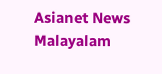Asianet News Malayalam